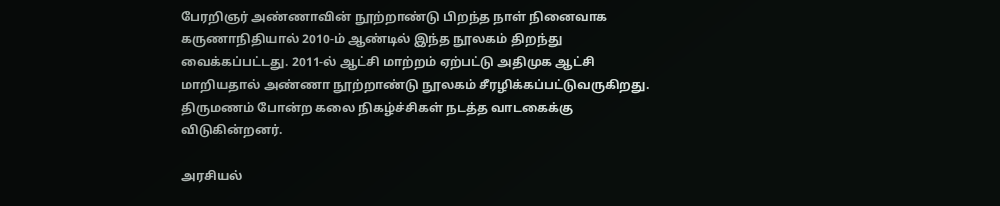பேரறிஞர் அண்ணாவின் நூற்றாண்டு பிறந்த நாள் நினைவாக  கருணாநிதியால் 2010-ம் ஆண்டில் இந்த நூலகம் திறந்து வைக்கப்பட்டது. 2011-ல் ஆட்சி மாற்றம் ஏற்பட்டு அதிமுக ஆட்சி மாறியதால் அண்ணா நூற்றாண்டு நூலகம் சீரழிக்கப்பட்டுவருகிறது.   திருமணம் போன்ற கலை நிகழ்ச்சிகள் நடத்த வாடகைக்கு விடுகின்றனர்.

அரசியல்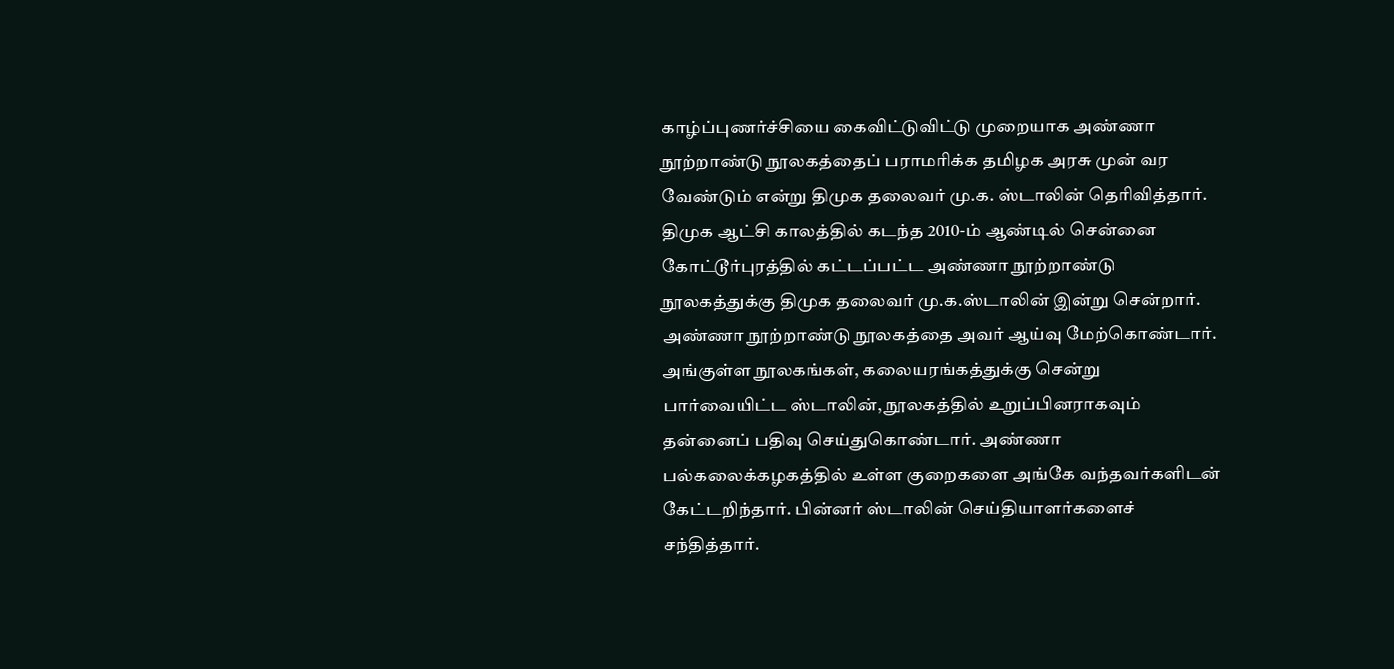காழ்ப்புணர்ச்சியை கைவிட்டுவிட்டு முறையாக அண்ணா நூற்றாண்டு நூலகத்தைப் பராமரிக்க தமிழக அரசு முன் வர வேண்டும் என்று திமுக தலைவர் மு.க. ஸ்டாலின் தெரிவித்தார்.
திமுக ஆட்சி காலத்தில் கடந்த 2010-ம் ஆண்டில் சென்னை கோட்டூர்புரத்தில் கட்டப்பட்ட அண்ணா நூற்றாண்டு நூலகத்துக்கு திமுக தலைவர் மு.க.ஸ்டாலின் இன்று சென்றார். அண்ணா நூற்றாண்டு நூலகத்தை அவர் ஆய்வு மேற்கொண்டார். அங்குள்ள நூலகங்கள், கலையரங்கத்துக்கு சென்று பார்வையிட்ட ஸ்டாலின், நூலகத்தில் உறுப்பினராகவும் தன்னைப் பதிவு செய்துகொண்டார். அண்ணா பல்கலைக்கழகத்தில் உள்ள குறைகளை அங்கே வந்தவர்களிடன் கேட்டறிந்தார். பின்னர் ஸ்டாலின் செய்தியாளர்களைச் சந்தித்தார்.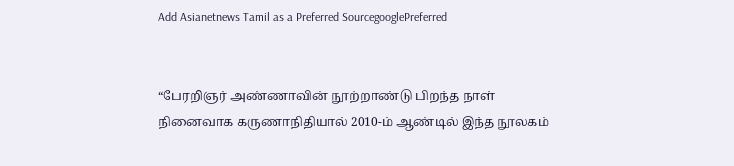Add Asianetnews Tamil as a Preferred SourcegooglePreferred


“பேரறிஞர் அண்ணாவின் நூற்றாண்டு பிறந்த நாள் நினைவாக கருணாநிதியால் 2010-ம் ஆண்டில் இந்த நூலகம்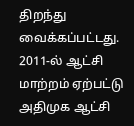திறந்து வைக்கப்பட்டது. 2011-ல் ஆட்சி மாற்றம் ஏற்பட்டு அதிமுக ஆட்சி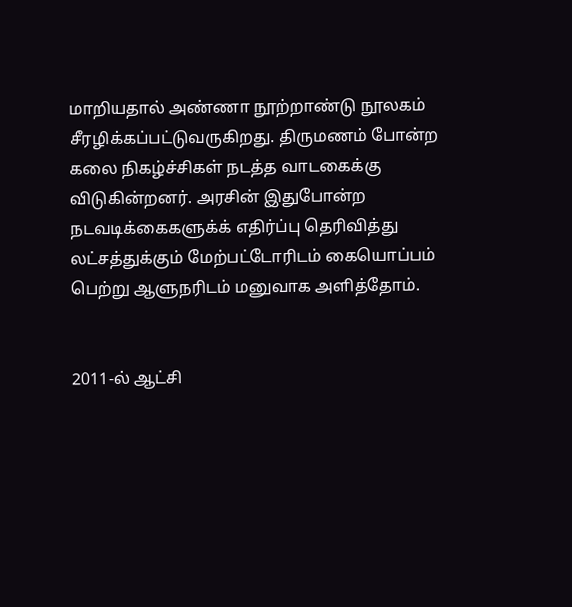மாறியதால் அண்ணா நூற்றாண்டு நூலகம் சீரழிக்கப்பட்டுவருகிறது. திருமணம் போன்ற கலை நிகழ்ச்சிகள் நடத்த வாடகைக்கு விடுகின்றனர். அரசின் இதுபோன்ற நடவடிக்கைகளுக்க் எதிர்ப்பு தெரிவித்து லட்சத்துக்கும் மேற்பட்டோரிடம் கையொப்பம் பெற்று ஆளுநரிடம் மனுவாக அளித்தோம்.


2011-ல் ஆட்சி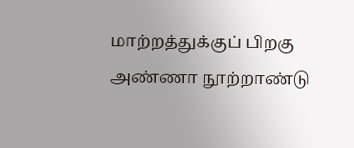மாற்றத்துக்குப் பிறகு அண்ணா நூற்றாண்டு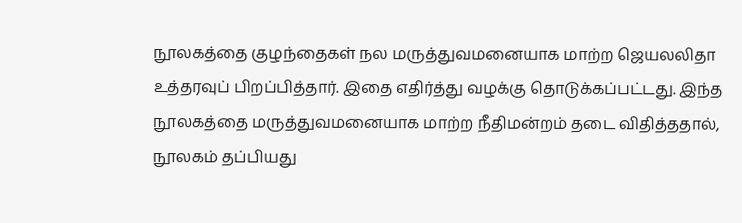நூலகத்தை குழந்தைகள் நல மருத்துவமனையாக மாற்ற ஜெயலலிதா உத்தரவுப் பிறப்பித்தார். இதை எதிர்த்து வழக்கு தொடுக்கப்பட்டது. இந்த நூலகத்தை மருத்துவமனையாக மாற்ற நீதிமன்றம் தடை விதித்ததால், நூலகம் தப்பியது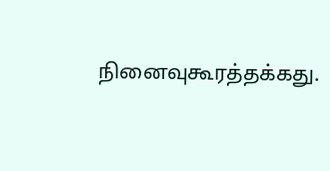நினைவுகூரத்தக்கது.